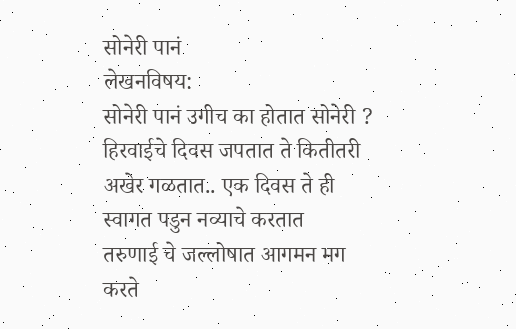सोनेरी पानं
लेखनविषय:
सोनेरी पानं उगीच का होतात सोनेरी ?
हिरवाईचे दिवस जपतात ते कितीतरी
अखेर गळतात.. एक दिवस ते ही
स्वागत पडुन नव्याचे करतात
तरुणाई चे जल्लोषात आगमन मग
करते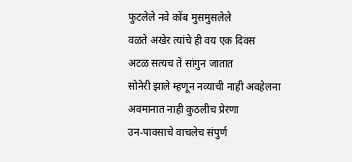फुटलेले नवे कोंब मुसमुसलेले
वळते अखेर त्यांचे ही वय एक दिवस
अटळ सत्यच ते सांगुन जातात
सोनेरी झाले म्हणून नव्याची नाही अवहेलना
अवमानात नाही कुठलीच प्रेरणा
उन-पावसाचे वाचलेच संपुर्ण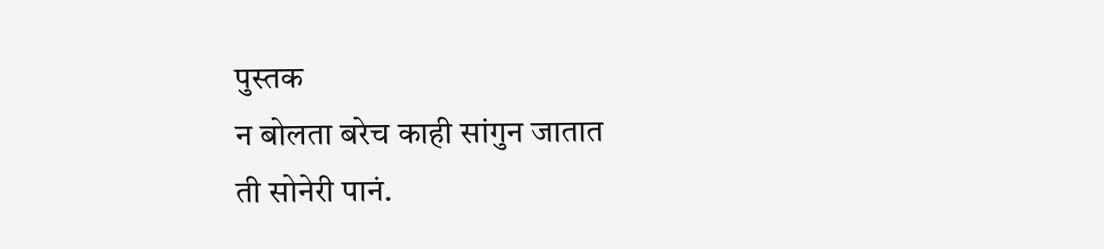पुस्तक
न बोलता बरेच काही सांगुन जातात
ती सोनेरी पानं.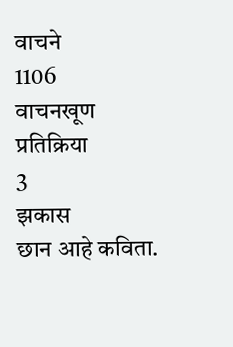वाचने
1106
वाचनखूण
प्रतिक्रिया
3
झकास
छान आहे कविता.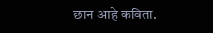छान आहे कविता.